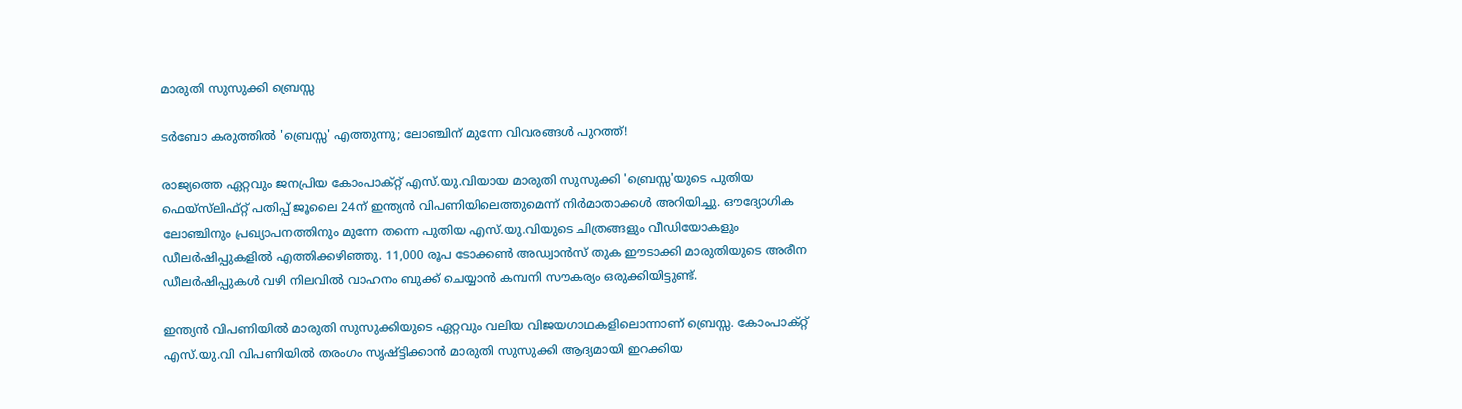മാരുതി സുസുക്കി ബ്രെസ്സ

ടർബോ കരുത്തിൽ 'ബ്രെസ്സ' എത്തുന്നു; ലോഞ്ചിന് മുന്നേ വിവരങ്ങൾ പുറത്ത്!

രാജ്യത്തെ ഏറ്റവും ജനപ്രിയ കോംപാക്റ്റ് എസ്‌.യു.വിയായ മാരുതി സുസുക്കി 'ബ്രെസ്സ'യുടെ പുതിയ ഫെയ്‌സ്‌ലിഫ്റ്റ് പതിപ്പ് ജൂലൈ 24ന് ഇന്ത്യൻ വിപണിയിലെത്തുമെന്ന് നിർമാതാക്കൾ അറിയിച്ചു. ഔദ്യോഗിക ലോഞ്ചിനും പ്രഖ്യാപനത്തിനും മുന്നേ തന്നെ പുതിയ എസ്‌.യു.വിയുടെ ചിത്രങ്ങളും വീഡിയോകളും ഡീലർഷിപ്പുകളിൽ എത്തിക്കഴിഞ്ഞു. 11,000 രൂപ ടോക്കൺ അഡ്വാൻസ് തുക ഈടാക്കി മാരുതിയുടെ അരീന ഡീലർഷിപ്പുകൾ വഴി നിലവിൽ വാഹനം ബുക്ക് ചെയ്യാൻ കമ്പനി സൗകര്യം ഒരുക്കിയിട്ടുണ്ട്.

ഇന്ത്യൻ വിപണിയിൽ മാരുതി സുസുക്കിയുടെ ഏറ്റവും വലിയ വിജയഗാഥകളിലൊന്നാണ് ബ്രെസ്സ. കോംപാക്റ്റ് എസ്‌.യു.വി വിപണിയിൽ തരംഗം സൃഷ്ട്ടിക്കാൻ മാരുതി സുസുക്കി ആദ്യമായി ഇറക്കിയ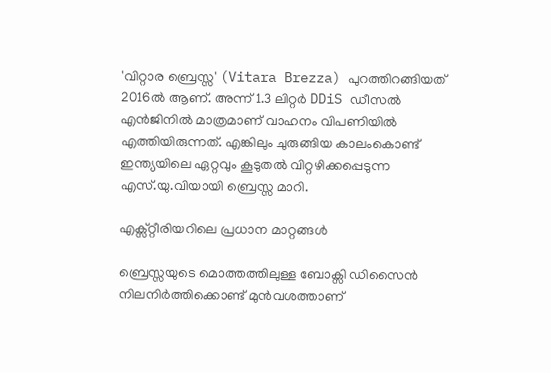'വിറ്റാര ബ്രെസ്സ' (Vitara Brezza) പുറത്തിറങ്ങിയത് 2016ൽ ആണ്. അന്ന് 1.3 ലിറ്റർ DDiS ഡീസൽ എൻജിനിൽ മാത്രമാണ് വാഹനം വിപണിയിൽ എത്തിയിരുന്നത്. എങ്കിലും ചുരുങ്ങിയ കാലംകൊണ്ട് ഇന്ത്യയിലെ ഏറ്റവും കൂടുതൽ വിറ്റഴിക്കപ്പെടുന്ന എസ്‌.യു.വിയായി ബ്രെസ്സ മാറി.

എക്സ്റ്റീരിയറിലെ പ്രധാന മാറ്റങ്ങൾ

ബ്രെസ്സയുടെ മൊത്തത്തിലുള്ള ബോക്സി ഡിസൈൻ നിലനിർത്തിക്കൊണ്ട് മുൻവശത്താണ്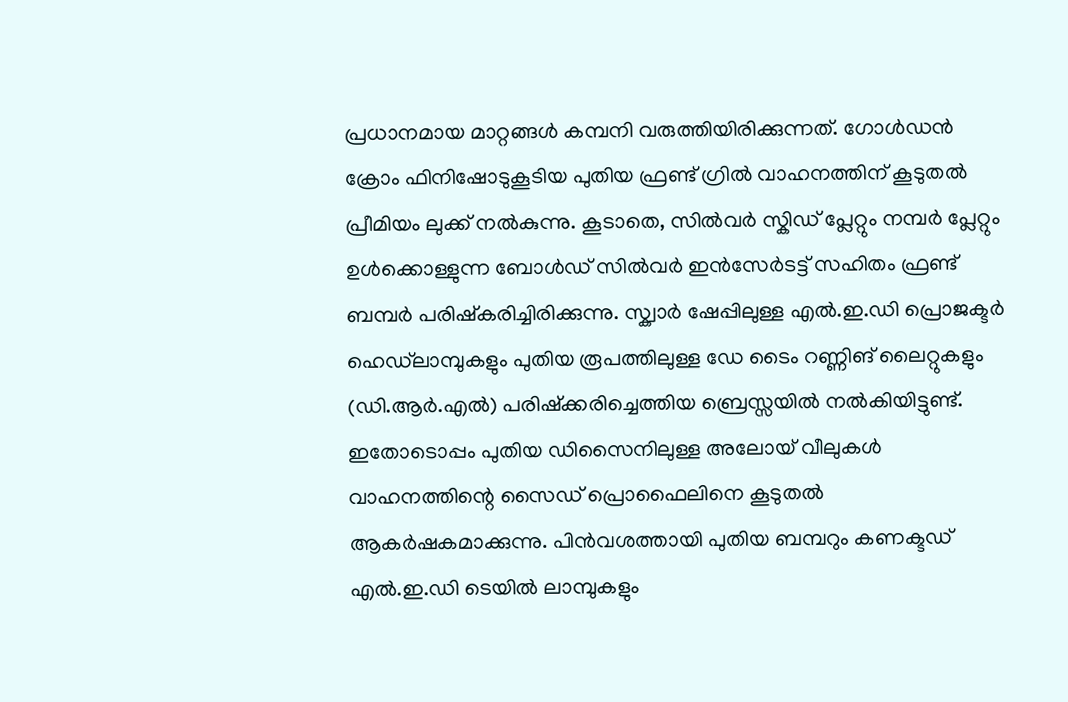പ്രധാനമായ മാറ്റങ്ങൾ കമ്പനി വരുത്തിയിരിക്കുന്നത്. ഗോൾഡൻ ക്രോം ഫിനിഷോടുകൂടിയ പുതിയ ഫ്രണ്ട് ഗ്രിൽ വാഹനത്തിന് കൂടുതൽ പ്രീമിയം ലുക്ക് നൽകുന്നു. കൂടാതെ, സിൽവർ സ്കിഡ് പ്ലേറ്റും നമ്പർ പ്ലേറ്റും ഉൾക്കൊള്ളുന്ന ബോൾഡ് സിൽവർ ഇൻസേർടട്ട് സഹിതം ഫ്രണ്ട് ബമ്പർ പരിഷ്കരിച്ചിരിക്കുന്നു. സ്ക്വാർ ഷേപ്പിലുള്ള എൽ.ഇ.ഡി പ്രൊജക്ടർ ഹെഡ്‌ലാമ്പുകളും പുതിയ രൂപത്തിലുള്ള ഡേ ടൈം റണ്ണിങ് ലൈറ്റുകളും (ഡി.ആർ.എൽ) പരിഷ്‌ക്കരിച്ചെത്തിയ ബ്രെസ്സയിൽ നൽകിയിട്ടുണ്ട്. ഇതോടൊപ്പം പുതിയ ഡിസൈനിലുള്ള അലോയ് വീലുകൾ വാഹനത്തിന്റെ സൈഡ് പ്രൊഫൈലിനെ കൂടുതൽ ആകർഷകമാക്കുന്നു. പിൻവശത്തായി പുതിയ ബമ്പറും കണക്ടഡ് എൽ.ഇ.ഡി ടെയിൽ ലാമ്പുകളും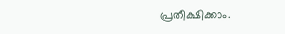പ്രതീക്ഷിക്കാം.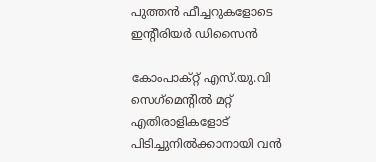പുത്തൻ ഫീച്ചറുകളോടെ ഇന്റീരിയർ ഡിസൈൻ

കോംപാക്റ്റ് എസ്‌.യു.വി സെഗ്‌മെന്റിൽ മറ്റ് എതിരാളികളോട് പിടിച്ചുനിൽക്കാനായി വൻ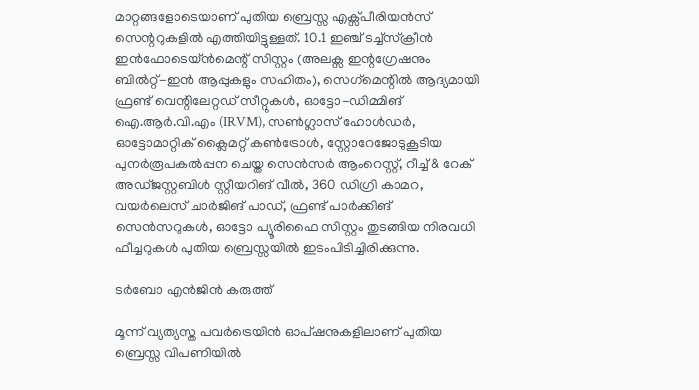മാറ്റങ്ങളോടെയാണ് പുതിയ ബ്രെസ്സ എക്സ്പീരിയൻസ് സെന്ററുകളിൽ എത്തിയിട്ടുള്ളത്. 10.1 ഇഞ്ച് ടച്ച്‌സ്‌ക്രീൻ ഇൻഫോടെയ്ൻമെന്റ് സിസ്റ്റം (അലക്സ ഇന്റഗ്രേഷനും ബിൽറ്റ്-ഇൻ ആപ്പുകളും സഹിതം), സെഗ്‌മെന്റിൽ ആദ്യമായി ഫ്രണ്ട് വെന്റിലേറ്റഡ് സീറ്റുകൾ, ഓട്ടോ-ഡിമ്മിങ് ഐ.ആർ.വി.എം (IRVM), സൺഗ്ലാസ് ഹോൾഡർ, ഓട്ടോമാറ്റിക് ക്ലൈമറ്റ് കൺട്രോൾ, സ്റ്റോറേജോടുകൂടിയ പുനർരൂപകൽപ്പന ചെയ്ത സെൻസർ ആംറെസ്റ്റ്, റീച്ച് & റേക് അഡ്ജസ്റ്റബിൾ സ്റ്റീയറിങ് വീൽ, 360 ഡിഗ്രി കാമറ, വയർലെസ് ചാർജിങ് പാഡ്, ഫ്രണ്ട് പാർക്കിങ് സെൻസറുകൾ, ഓട്ടോ പ്യൂരിഫൈ സിസ്റ്റം തുടങ്ങിയ നിരവധി ഫീച്ചറുകൾ പുതിയ ബ്രെസ്സയിൽ ഇടംപിടിച്ചിരിക്കുന്നു.

ടർബോ എൻജിൻ കരുത്ത്

മൂന്ന് വ്യത്യസ്ത പവർട്രെയിൻ ഓപ്ഷനുകളിലാണ് പുതിയ ബ്രെസ്സ വിപണിയിൽ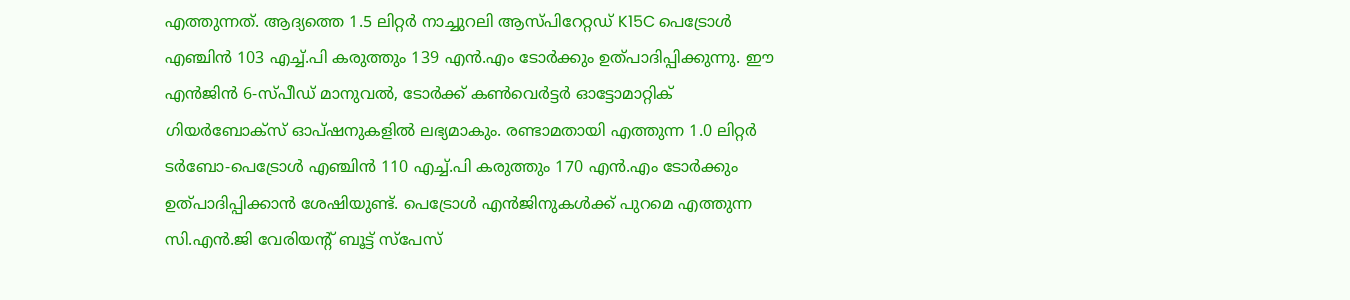എത്തുന്നത്. ആദ്യത്തെ 1.5 ലിറ്റർ നാച്ചുറലി ആസ്പിറേറ്റഡ് K15C പെട്രോൾ എഞ്ചിൻ 103 എച്ച്.പി കരുത്തും 139 എൻ.എം ടോർക്കും ഉത്പാദിപ്പിക്കുന്നു. ഈ എൻജിൻ 6-സ്പീഡ് മാനുവൽ, ടോർക്ക് കൺവെർട്ടർ ഓട്ടോമാറ്റിക് ഗിയർബോക്സ് ഓപ്ഷനുകളിൽ ലഭ്യമാകും. രണ്ടാമതായി എത്തുന്ന 1.0 ലിറ്റർ ടർബോ-പെട്രോൾ എഞ്ചിൻ 110 എച്ച്.പി കരുത്തും 170 എൻ.എം ടോർക്കും ഉത്പാദിപ്പിക്കാൻ ശേഷിയുണ്ട്. പെട്രോൾ എൻജിനുകൾക്ക് പുറമെ എത്തുന്ന സി.എൻ.ജി വേരിയന്റ് ബൂട്ട് സ്പേസ്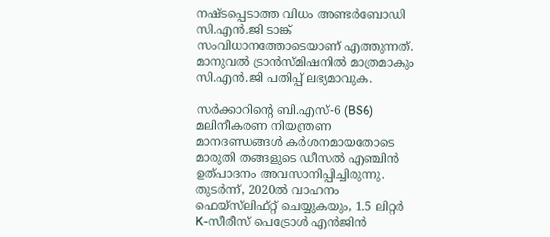നഷ്ടപ്പെടാത്ത വിധം അണ്ടർബോഡി സി.എൻ.ജി ടാങ്ക് സംവിധാനത്തോടെയാണ് എത്തുന്നത്. മാനുവൽ ട്രാൻസ്മിഷനിൽ മാത്രമാകും സി.എൻ.ജി പതിപ്പ് ലഭ്യമാവുക.

സർക്കാറിന്റെ ബി.എസ്-6 (BS6) മലിനീകരണ നിയന്ത്രണ മാനദണ്ഡങ്ങൾ കർശനമായതോടെ മാരുതി തങ്ങളുടെ ഡീസൽ എഞ്ചിൻ ഉത്പാദനം അവസാനിപ്പിച്ചിരുന്നു. തുടർന്ന്, 2020ൽ വാഹനം ഫെയ്‌സ്‌ലിഫ്റ്റ് ചെയ്യുകയും, 1.5 ലിറ്റർ K-സീരീസ് പെട്രോൾ എൻജിൻ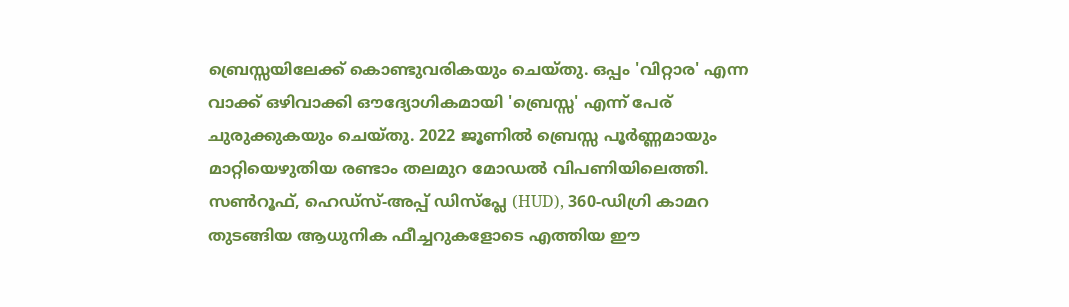ബ്രെസ്സയിലേക്ക് കൊണ്ടുവരികയും ചെയ്തു. ഒപ്പം 'വിറ്റാര' എന്ന വാക്ക് ഒഴിവാക്കി ഔദ്യോഗികമായി 'ബ്രെസ്സ' എന്ന് പേര് ചുരുക്കുകയും ചെയ്തു. 2022 ജൂണിൽ ബ്രെസ്സ പൂർണ്ണമായും മാറ്റിയെഴുതിയ രണ്ടാം തലമുറ മോഡൽ വിപണിയിലെത്തി. സൺറൂഫ്, ഹെഡ്സ്-അപ്പ് ഡിസ്പ്ലേ (HUD), 360-ഡിഗ്രി കാമറ തുടങ്ങിയ ആധുനിക ഫീച്ചറുകളോടെ എത്തിയ ഈ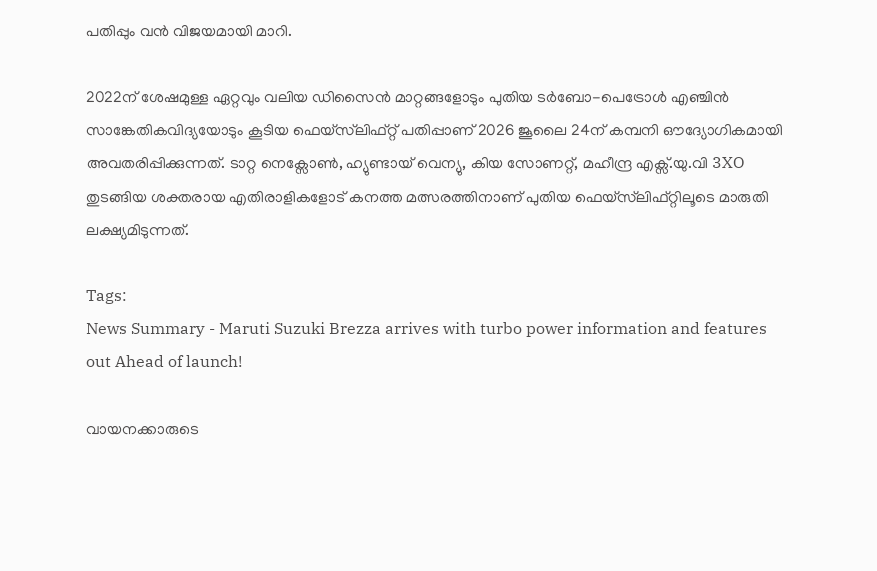പതിപ്പും വൻ വിജയമായി മാറി.

2022ന് ശേഷമുള്ള ഏറ്റവും വലിയ ഡിസൈൻ മാറ്റങ്ങളോടും പുതിയ ടർബോ-പെട്രോൾ എഞ്ചിൻ സാങ്കേതികവിദ്യയോടും കൂടിയ ഫെയ്‌സ്‌ലിഫ്റ്റ് പതിപ്പാണ് 2026 ജൂലൈ 24ന് കമ്പനി ഔദ്യോഗികമായി അവതരിപ്പിക്കുന്നത്. ടാറ്റ നെക്സോൺ, ഹ്യുണ്ടായ് വെന്യു, കിയ സോണറ്റ്, മഹീന്ദ്ര എക്സ്.യു.വി 3XO തുടങ്ങിയ ശക്തരായ എതിരാളികളോട് കനത്ത മത്സരത്തിനാണ് പുതിയ ഫെയ്‌സ്‌ലിഫ്റ്റിലൂടെ മാരുതി ലക്ഷ്യമിടുന്നത്.

Tags:
News Summary - Maruti Suzuki Brezza arrives with turbo power information and features out Ahead of launch!

വായനക്കാരുടെ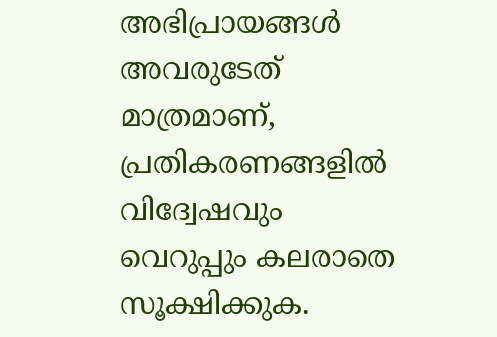അഭിപ്രായങ്ങള്‍ അവരുടേത് മാത്രമാണ്, പ്രതികരണങ്ങളിൽ വിദ്വേഷവും വെറുപ്പും കലരാതെ സൂക്ഷിക്കുക.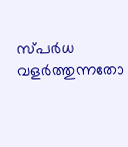സ്പർധ വളർത്തുന്നതോ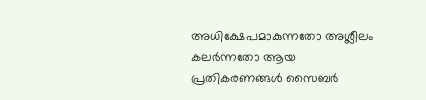അധിക്ഷേപമാകുന്നതോ അശ്ലീലം കലർന്നതോ ആയ പ്രതികരണങ്ങൾ സൈബർ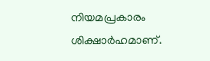നിയമപ്രകാരം ശിക്ഷാർഹമാണ്.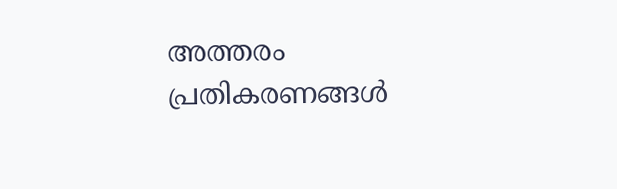അത്തരം പ്രതികരണങ്ങൾ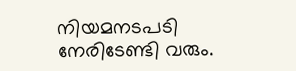നിയമനടപടി നേരിടേണ്ടി വരും.